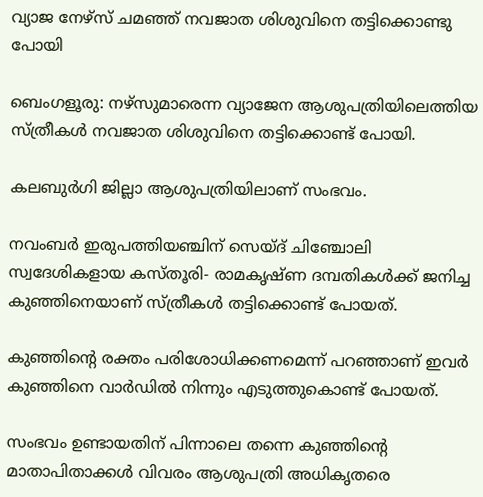വ്യാജ നേഴ്സ് ചമഞ്ഞ് നവജാത ശിശുവിനെ തട്ടിക്കൊണ്ടു പോയി

ബെംഗളൂരു: നഴ്സുമാരെന്ന വ്യാജേന ആശുപത്രിയിലെത്തിയ സ്ത്രീകള്‍ നവജാത ശിശുവിനെ തട്ടിക്കൊണ്ട് പോയി.

കലബുർഗി ജില്ലാ ആശുപത്രിയിലാണ് സംഭവം.

നവംബർ ഇരുപത്തിയഞ്ചിന് സെയ്ദ് ചിഞ്ചോലി സ്വദേശികളായ കസ്തൂരി- രാമകൃഷ്ണ ദമ്പതികള്‍ക്ക് ജനിച്ച കുഞ്ഞിനെയാണ് സ്ത്രീകള്‍ തട്ടിക്കൊണ്ട് പോയത്.

കുഞ്ഞിന്റെ രക്തം പരിശോധിക്കണമെന്ന് പറഞ്ഞാണ് ഇവർ കുഞ്ഞിനെ വാർഡില്‍ നിന്നും എടുത്തുകൊണ്ട് പോയത്.

സംഭവം ഉണ്ടായതിന് പിന്നാലെ തന്നെ കുഞ്ഞിന്റെ മാതാപിതാക്കള്‍ വിവരം ആശുപത്രി അധികൃതരെ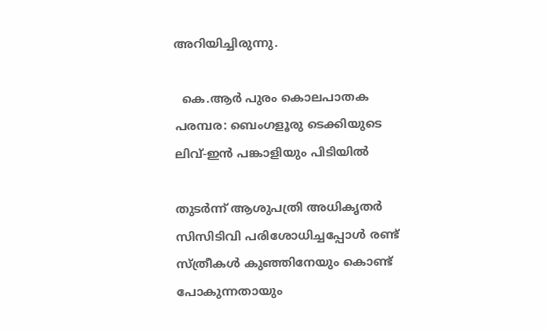അറിയിച്ചിരുന്നു.

  കെ.ആർ പുരം കൊലപാതക പരമ്പര: ബെംഗളൂരു ടെക്കിയുടെ ലിവ്-ഇൻ പങ്കാളിയും പിടിയിൽ

തുടർന്ന് ആശുപത്രി അധികൃതർ സിസിടിവി പരിശോധിച്ചപ്പോള്‍ രണ്ട് സ്ത്രീകള്‍ കുഞ്ഞിനേയും കൊണ്ട് പോകുന്നതായും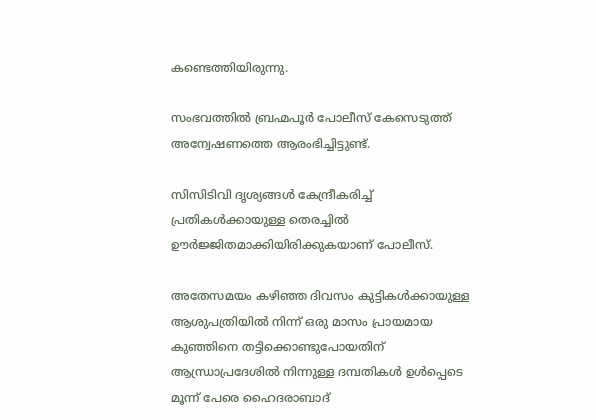കണ്ടെത്തിയിരുന്നു.

സംഭവത്തില്‍ ബ്രഹ്മപൂർ പോലീസ് കേസെടുത്ത് അന്വേഷണത്തെ ആരംഭിച്ചിട്ടുണ്ട്.

സിസിടിവി ദൃശ്യങ്ങള്‍ കേന്ദ്രീകരിച്ച്‌ പ്രതികള്‍ക്കായുള്ള തെരച്ചില്‍ ഊർജ്ജിതമാക്കിയിരിക്കുകയാണ് പോലീസ്.

അതേസമയം കഴിഞ്ഞ ദിവസം കുട്ടികള്‍ക്കായുള്ള ആശുപത്രിയില്‍ നിന്ന് ഒരു മാസം പ്രായമായ കുഞ്ഞിനെ തട്ടിക്കൊണ്ടുപോയതിന് ആന്ധ്രാപ്രദേശില്‍ നിന്നുള്ള ദമ്പതികള്‍ ഉള്‍പ്പെടെ മൂന്ന് പേരെ ഹൈദരാബാദ്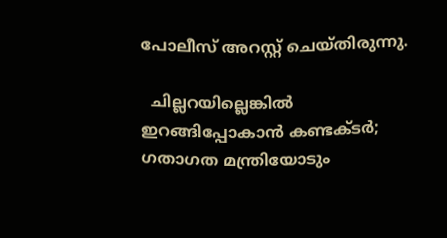പോലീസ് അറസ്റ്റ് ചെയ്തിരുന്നു.

  ചില്ലറയില്ലെങ്കിൽ ഇറങ്ങിപ്പോകാൻ കണ്ടക്ടർ; ഗതാഗത മന്ത്രിയോടും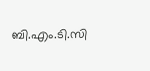ബി.എം.ടി.സി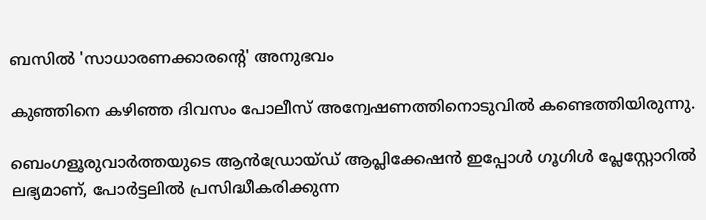ബസിൽ 'സാധാരണക്കാരന്റെ' അനുഭവം

കുഞ്ഞിനെ കഴിഞ്ഞ ദിവസം പോലീസ് അന്വേഷണത്തിനൊടുവില്‍ കണ്ടെത്തിയിരുന്നു.

ബെംഗളൂരുവാർത്തയുടെ ആൻഡ്രോയ്ഡ് ആപ്ലിക്കേഷൻ ഇപ്പോൾ ഗൂഗിൾ പ്ലേസ്റ്റോറിൽ ലഭ്യമാണ്, പോർട്ടലിൽ പ്രസിദ്ധീകരിക്കുന്ന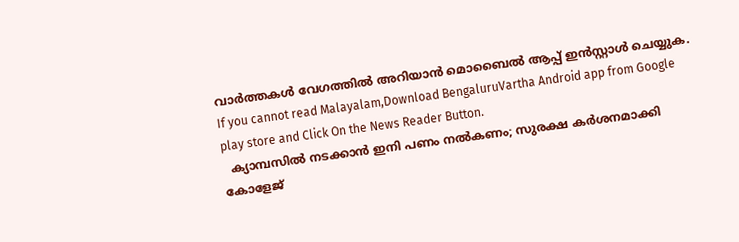വാർത്തകൾ വേഗത്തിൽ അറിയാൻ മൊബൈൽ ആപ്പ് ഇൻസ്റ്റാൾ ചെയ്യുക. If you cannot read Malayalam,Download BengaluruVartha Android app from Google play store and Click On the News Reader Button.
  ക്യാമ്പസിൽ നടക്കാൻ ഇനി പണം നൽകണം; സുരക്ഷ കർശനമാക്കി കോളേജ്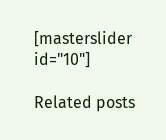[masterslider id="10"]

Related posts